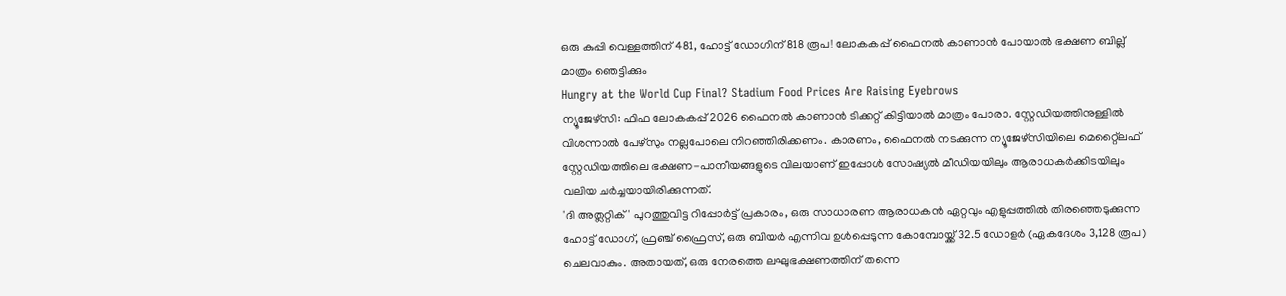ഒരു കുപ്പി വെള്ളത്തിന് 481, ഹോട്ട് ഡോഗിന് 818 രൂപ! ലോകകപ്പ് ഫൈനൽ കാണാൻ പോയാൽ ഭക്ഷണ ബില്ല് മാത്രം ഞെട്ടിക്കും
Hungry at the World Cup Final? Stadium Food Prices Are Raising Eyebrows
ന്യൂജേഴ്സി: ഫിഫ ലോകകപ്പ് 2026 ഫൈനൽ കാണാൻ ടിക്കറ്റ് കിട്ടിയാൽ മാത്രം പോരാ. സ്റ്റേഡിയത്തിനുള്ളിൽ വിശന്നാൽ പേഴ്സും നല്ലപോലെ നിറഞ്ഞിരിക്കണം. കാരണം, ഫൈനൽ നടക്കുന്ന ന്യൂജേഴ്സിയിലെ മെറ്റ്ലൈഫ് സ്റ്റേഡിയത്തിലെ ഭക്ഷണ-പാനീയങ്ങളുടെ വിലയാണ് ഇപ്പോൾ സോഷ്യൽ മീഡിയയിലും ആരാധകർക്കിടയിലും വലിയ ചർച്ചയായിരിക്കുന്നത്.
'ദി അത്ലറ്റിക്' പുറത്തുവിട്ട റിപ്പോർട്ട് പ്രകാരം, ഒരു സാധാരണ ആരാധകൻ ഏറ്റവും എളുപ്പത്തിൽ തിരഞ്ഞെടുക്കുന്ന ഹോട്ട് ഡോഗ്, ഫ്രഞ്ച് ഫ്രൈസ്, ഒരു ബിയർ എന്നിവ ഉൾപ്പെടുന്ന കോമ്പോയ്ക്ക് 32.5 ഡോളർ (ഏകദേശം 3,128 രൂപ) ചെലവാകും. അതായത്, ഒരു നേരത്തെ ലഘുഭക്ഷണത്തിന് തന്നെ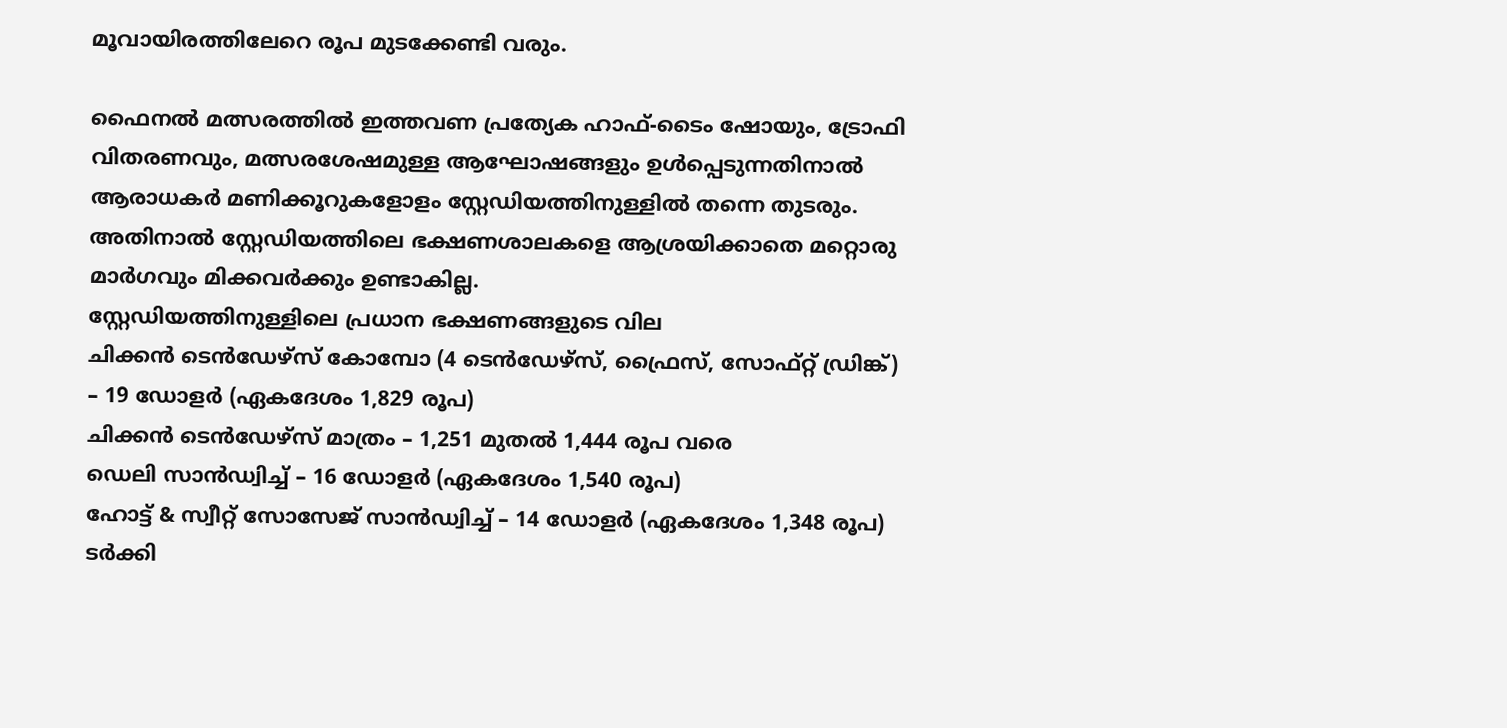മൂവായിരത്തിലേറെ രൂപ മുടക്കേണ്ടി വരും.

ഫൈനൽ മത്സരത്തിൽ ഇത്തവണ പ്രത്യേക ഹാഫ്-ടൈം ഷോയും, ട്രോഫി വിതരണവും, മത്സരശേഷമുള്ള ആഘോഷങ്ങളും ഉൾപ്പെടുന്നതിനാൽ ആരാധകർ മണിക്കൂറുകളോളം സ്റ്റേഡിയത്തിനുള്ളിൽ തന്നെ തുടരും. അതിനാൽ സ്റ്റേഡിയത്തിലെ ഭക്ഷണശാലകളെ ആശ്രയിക്കാതെ മറ്റൊരു മാർഗവും മിക്കവർക്കും ഉണ്ടാകില്ല.
സ്റ്റേഡിയത്തിനുള്ളിലെ പ്രധാന ഭക്ഷണങ്ങളുടെ വില
ചിക്കൻ ടെൻഡേഴ്സ് കോമ്പോ (4 ടെൻഡേഴ്സ്, ഫ്രൈസ്, സോഫ്റ്റ് ഡ്രിങ്ക്) – 19 ഡോളർ (ഏകദേശം 1,829 രൂപ)
ചിക്കൻ ടെൻഡേഴ്സ് മാത്രം – 1,251 മുതൽ 1,444 രൂപ വരെ
ഡെലി സാൻഡ്വിച്ച് – 16 ഡോളർ (ഏകദേശം 1,540 രൂപ)
ഹോട്ട് & സ്വീറ്റ് സോസേജ് സാൻഡ്വിച്ച് – 14 ഡോളർ (ഏകദേശം 1,348 രൂപ)
ടർക്കി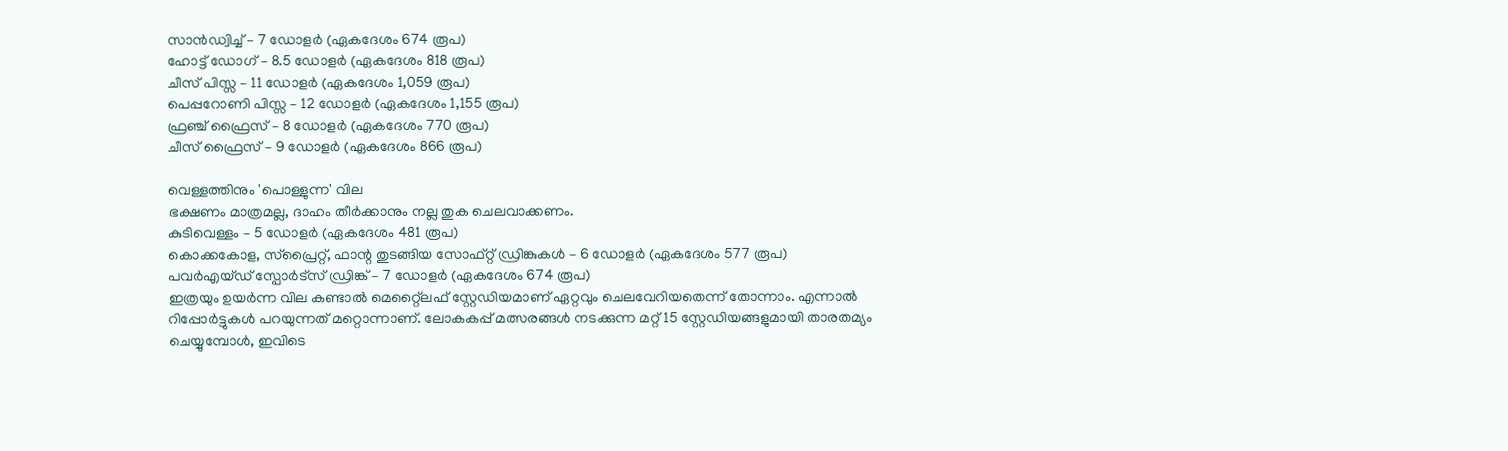സാൻഡ്വിച്ച് – 7 ഡോളർ (ഏകദേശം 674 രൂപ)
ഹോട്ട് ഡോഗ് – 8.5 ഡോളർ (ഏകദേശം 818 രൂപ)
ചീസ് പിസ്സ – 11 ഡോളർ (ഏകദേശം 1,059 രൂപ)
പെപ്പറോണി പിസ്സ – 12 ഡോളർ (ഏകദേശം 1,155 രൂപ)
ഫ്രഞ്ച് ഫ്രൈസ് – 8 ഡോളർ (ഏകദേശം 770 രൂപ)
ചീസ് ഫ്രൈസ് – 9 ഡോളർ (ഏകദേശം 866 രൂപ)

വെള്ളത്തിനും 'പൊള്ളുന്ന' വില
ഭക്ഷണം മാത്രമല്ല, ദാഹം തീർക്കാനും നല്ല തുക ചെലവാക്കണം.
കുടിവെള്ളം – 5 ഡോളർ (ഏകദേശം 481 രൂപ)
കൊക്കകോള, സ്പ്രൈറ്റ്, ഫാന്റ തുടങ്ങിയ സോഫ്റ്റ് ഡ്രിങ്കുകൾ – 6 ഡോളർ (ഏകദേശം 577 രൂപ)
പവർഎയ്ഡ് സ്പോർട്സ് ഡ്രിങ്ക് – 7 ഡോളർ (ഏകദേശം 674 രൂപ)
ഇത്രയും ഉയർന്ന വില കണ്ടാൽ മെറ്റ്ലൈഫ് സ്റ്റേഡിയമാണ് ഏറ്റവും ചെലവേറിയതെന്ന് തോന്നാം. എന്നാൽ റിപ്പോർട്ടുകൾ പറയുന്നത് മറ്റൊന്നാണ്. ലോകകപ്പ് മത്സരങ്ങൾ നടക്കുന്ന മറ്റ് 15 സ്റ്റേഡിയങ്ങളുമായി താരതമ്യം ചെയ്യുമ്പോൾ, ഇവിടെ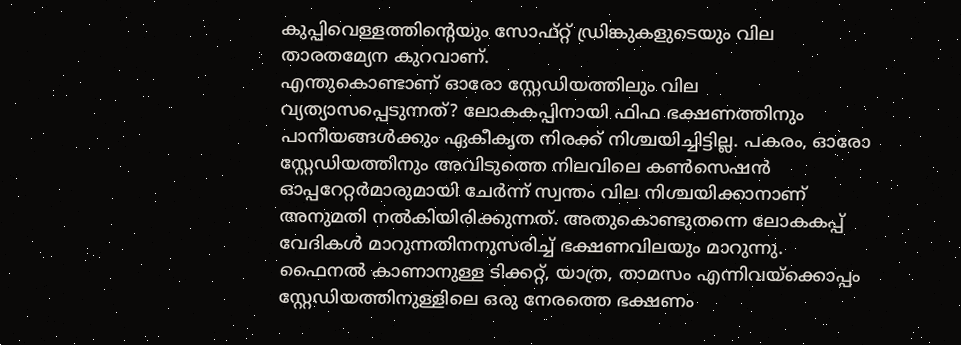കുപ്പിവെള്ളത്തിന്റെയും സോഫ്റ്റ് ഡ്രിങ്കുകളുടെയും വില താരതമ്യേന കുറവാണ്.
എന്തുകൊണ്ടാണ് ഓരോ സ്റ്റേഡിയത്തിലും വില വ്യത്യാസപ്പെടുന്നത്? ലോകകപ്പിനായി ഫിഫ ഭക്ഷണത്തിനും പാനീയങ്ങൾക്കും ഏകീകൃത നിരക്ക് നിശ്ചയിച്ചിട്ടില്ല. പകരം, ഓരോ സ്റ്റേഡിയത്തിനും അവിടുത്തെ നിലവിലെ കൺസെഷൻ ഓപ്പറേറ്റർമാരുമായി ചേർന്ന് സ്വന്തം വില നിശ്ചയിക്കാനാണ് അനുമതി നൽകിയിരിക്കുന്നത്. അതുകൊണ്ടുതന്നെ ലോകകപ്പ് വേദികൾ മാറുന്നതിനനുസരിച്ച് ഭക്ഷണവിലയും മാറുന്നു.
ഫൈനൽ കാണാനുള്ള ടിക്കറ്റ്, യാത്ര, താമസം എന്നിവയ്ക്കൊപ്പം സ്റ്റേഡിയത്തിനുള്ളിലെ ഒരു നേരത്തെ ഭക്ഷണം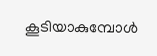കൂടിയാകുമ്പോൾ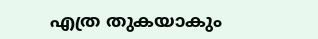എത്ര തുകയാകും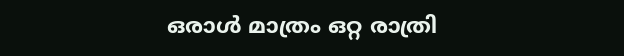ഒരാൾ മാത്രം ഒറ്റ രാത്രി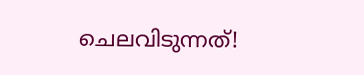ചെലവിടുന്നത്!